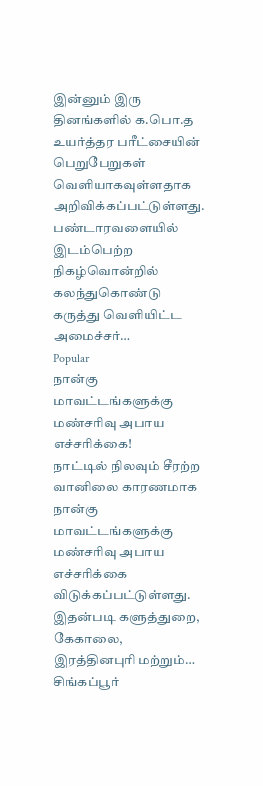இன்னும் இரு தினங்களில் க.பொ.த உயர்த்தர பரீட்சையின் பெறுபேறுகள் வெளியாகவுள்ளதாக அறிவிக்கப்பட்டுள்ளது. பண்டாரவளையில் இடம்பெற்ற நிகழ்வொன்றில் கலந்துகொண்டு கருத்து வெளியிட்ட அமைச்சர்…
Popular
நான்கு மாவட்டங்களுக்கு மண்சரிவு அபாய எச்சரிக்கை!
நாட்டில் நிலவும் சீரற்ற வானிலை காரணமாக நான்கு மாவட்டங்களுக்கு மண்சரிவு அபாய எச்சரிக்கை விடுக்கப்பட்டுள்ளது. இதன்படி களுத்துறை, கேகாலை, இரத்தினபுரி மற்றும்…
சிங்கப்பூர்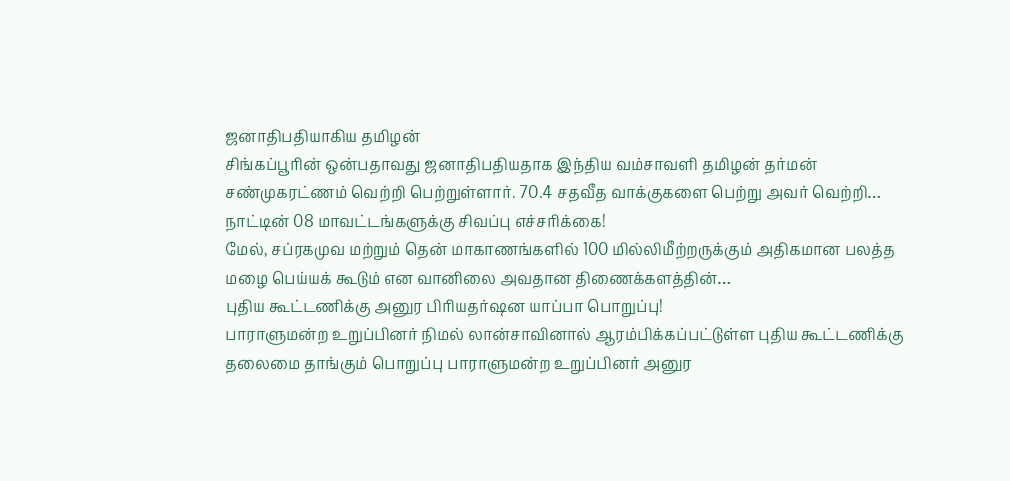ஜனாதிபதியாகிய தமிழன்
சிங்கப்பூரின் ஒன்பதாவது ஜனாதிபதியதாக இந்திய வம்சாவளி தமிழன் தர்மன் சண்முகரட்ணம் வெற்றி பெற்றுள்ளார். 70.4 சதவீத வாக்குகளை பெற்று அவர் வெற்றி…
நாட்டின் 08 மாவட்டங்களுக்கு சிவப்பு எச்சரிக்கை!
மேல், சப்ரகமுவ மற்றும் தென் மாகாணங்களில் 100 மில்லிமீற்றருக்கும் அதிகமான பலத்த மழை பெய்யக் கூடும் என வானிலை அவதான திணைக்களத்தின்…
புதிய கூட்டணிக்கு அனுர பிரியதர்ஷன யாப்பா பொறுப்பு!
பாராளுமன்ற உறுப்பினர் நிமல் லான்சாவினால் ஆரம்பிக்கப்பட்டுள்ள புதிய கூட்டணிக்கு தலைமை தாங்கும் பொறுப்பு பாராளுமன்ற உறுப்பினர் அனுர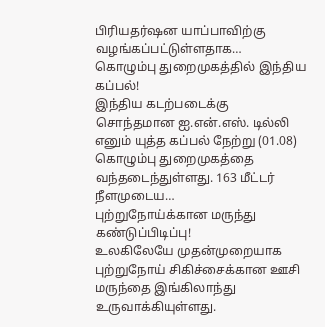பிரியதர்ஷன யாப்பாவிற்கு வழங்கப்பட்டுள்ளதாக…
கொழும்பு துறைமுகத்தில் இந்திய கப்பல்!
இந்திய கடற்படைக்கு சொந்தமான ஐ.என்.எஸ். டில்லி எனும் யுத்த கப்பல் நேற்று (01.08) கொழும்பு துறைமுகத்தை வந்தடைந்துள்ளது. 163 மீட்டர் நீளமுடைய…
புற்றுநோய்க்கான மருந்து கண்டுப்பிடிப்பு!
உலகிலேயே முதன்முறையாக புற்றுநோய் சிகிச்சைக்கான ஊசி மருந்தை இங்கிலாந்து உருவாக்கியுள்ளது.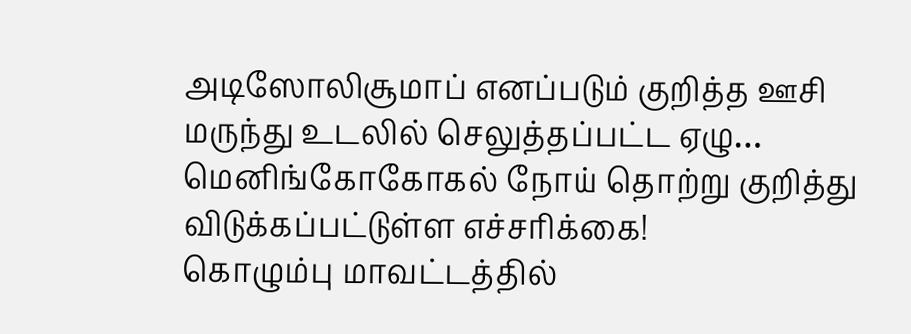அடிஸோலிசூமாப் எனப்படும் குறித்த ஊசி மருந்து உடலில் செலுத்தப்பட்ட ஏழு…
மெனிங்கோகோகல் நோய் தொற்று குறித்து விடுக்கப்பட்டுள்ள எச்சரிக்கை!
கொழும்பு மாவட்டத்தில்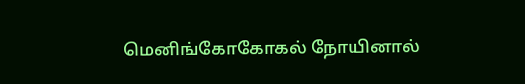மெனிங்கோகோகல் நோயினால்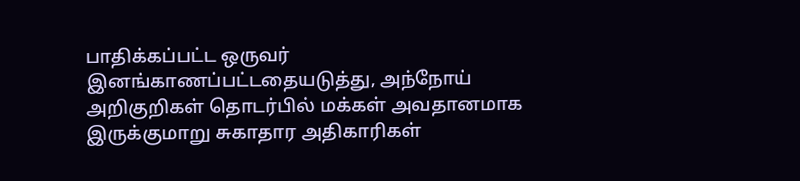பாதிக்கப்பட்ட ஒருவர் இனங்காணப்பட்டதையடுத்து, அந்நோய் அறிகுறிகள் தொடர்பில் மக்கள் அவதானமாக இருக்குமாறு சுகாதார அதிகாரிகள்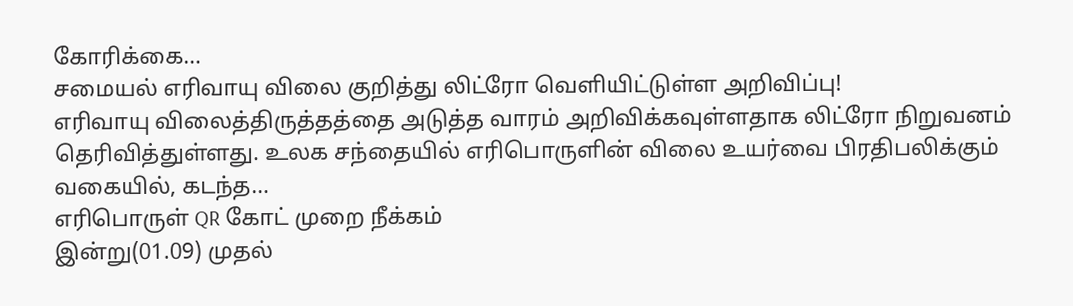கோரிக்கை…
சமையல் எரிவாயு விலை குறித்து லிட்ரோ வெளியிட்டுள்ள அறிவிப்பு!
எரிவாயு விலைத்திருத்தத்தை அடுத்த வாரம் அறிவிக்கவுள்ளதாக லிட்ரோ நிறுவனம் தெரிவித்துள்ளது. உலக சந்தையில் எரிபொருளின் விலை உயர்வை பிரதிபலிக்கும் வகையில், கடந்த…
எரிபொருள் QR கோட் முறை நீக்கம்
இன்று(01.09) முதல்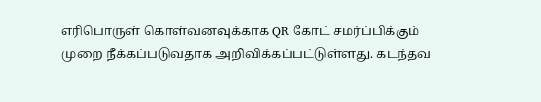எரிபொருள் கொள்வனவுக்காக QR கோட் சமர்ப்பிக்கும் முறை நீக்கப்படுவதாக அறிவிக்கப்பட்டுள்ளது. கடந்தவ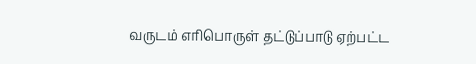வருடம் எரிபொருள் தட்டுப்பாடு ஏற்பட்ட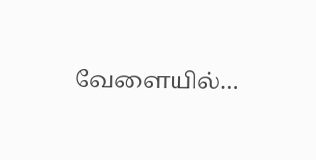வேளையில்…